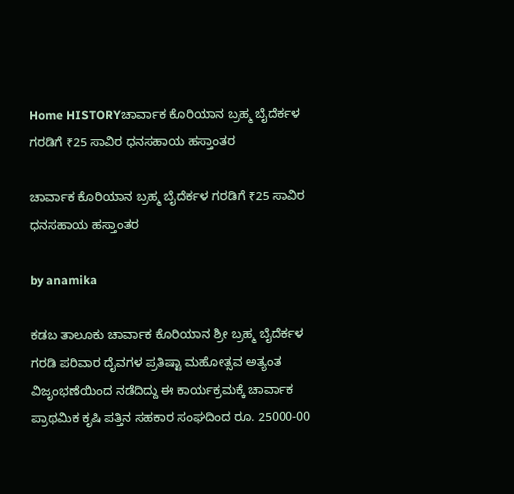Home HISTORYಚಾರ್ವಾಕ ಕೊರಿಯಾನ ಬ್ರಹ್ಮ ಬೈದೆರ್ಕಳ ಗರಡಿಗೆ ₹25 ಸಾವಿರ ಧನಸಹಾಯ ಹಸ್ತಾಂತರ

ಚಾರ್ವಾಕ ಕೊರಿಯಾನ ಬ್ರಹ್ಮ ಬೈದೆರ್ಕಳ ಗರಡಿಗೆ ₹25 ಸಾವಿರ ಧನಸಹಾಯ ಹಸ್ತಾಂತರ

by anamika

ಕಡಬ ತಾಲೂಕು ಚಾರ್ವಾಕ ಕೊರಿಯಾನ ಶ್ರೀ ಬ್ರಹ್ಮ ಬೈದೆರ್ಕಳ ಗರಡಿ ಪರಿವಾರ ದೈವಗಳ ಪ್ರತಿಷ್ಟಾ ಮಹೋತ್ಸವ ಅತ್ಯಂತ ವಿಜೃಂಭಣೆಯಿಂದ ನಡೆದಿದ್ದು ಈ ಕಾರ್ಯಕ್ರಮಕ್ಕೆ ಚಾರ್ವಾಕ ಪ್ರಾಥಮಿಕ ಕೃಷಿ ಪತ್ತಿನ ಸಹಕಾರ ಸಂಘದಿಂದ ರೂ. 25000-00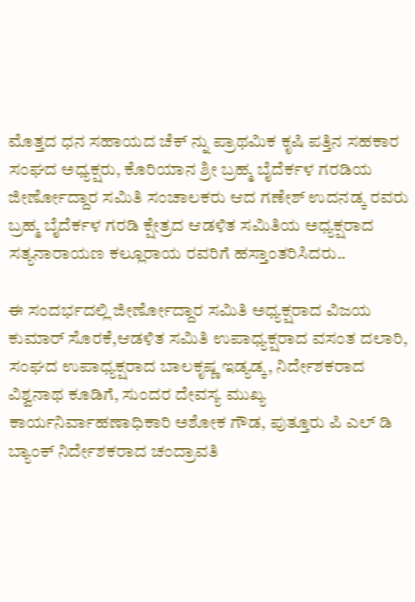ಮೊತ್ತದ ಧನ ಸಹಾಯದ ಚೆಕ್ ನ್ನು ಪ್ರಾಥಮಿಕ ಕೃಷಿ ಪತ್ತಿನ ಸಹಕಾರ ಸಂಘದ ಅಧ್ಯಕ್ಷರು, ಕೊರಿಯಾನ ಶ್ರೀ ಬ್ರಹ್ಮ ಬೈದೆರ್ಕಳ ಗರಡಿಯ ಜೀರ್ಣೋದ್ದಾರ ಸಮಿತಿ ಸಂಚಾಲಕರು ಆದ ಗಣೇಶ್ ಉದನಡ್ಕ ರವರು ಬ್ರಹ್ಮ ಬೈದೆರ್ಕಳ ಗರಡಿ ಕ್ಷೇತ್ರದ ಆಡಳಿತ ಸಮಿತಿಯ ಅಧ್ಯಕ್ಷರಾದ ಸತ್ಯನಾರಾಯಣ ಕಲ್ಲೂರಾಯ ರವರಿಗೆ ಹಸ್ತಾಂತರಿಸಿದರು..

ಈ ಸಂದರ್ಭದಲ್ಲಿ ಜೀರ್ಣೋದ್ದಾರ ಸಮಿತಿ ಅಧ್ಯಕ್ಷರಾದ ವಿಜಯ ಕುಮಾರ್ ಸೊರಕೆ,ಆಡಳಿತ ಸಮಿತಿ ಉಪಾಧ್ಯಕ್ಷರಾದ ವಸಂತ ದಲಾರಿ, ಸಂಘದ ಉಪಾಧ್ಯಕ್ಷರಾದ ಬಾಲಕೃಷ್ಣ ಇಡ್ಯಡ್ಕ, ನಿರ್ದೇಶಕರಾದ ವಿಶ್ವನಾಥ ಕೂಡಿಗೆ, ಸುಂದರ ದೇವಸ್ಯ ಮುಖ್ಯ ಕಾರ್ಯನಿರ್ವಾಹಣಾಧಿಕಾರಿ ಅಶೋಕ ಗೌಡ, ಪುತ್ತೂರು ಪಿ ಎಲ್ ಡಿ ಬ್ಯಾಂಕ್ ನಿರ್ದೇಶಕರಾದ ಚಂದ್ರಾವತಿ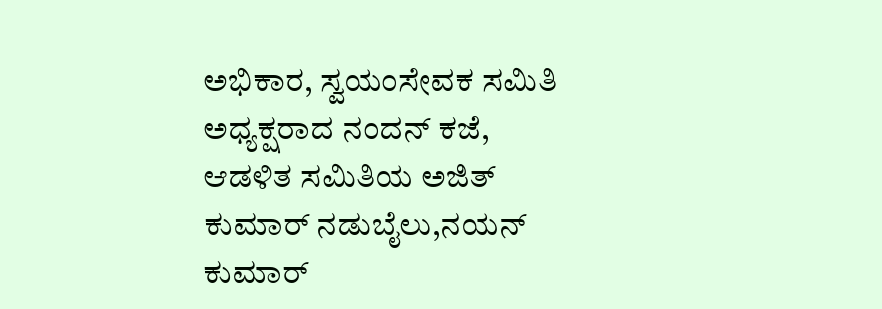ಅಭಿಕಾರ, ಸ್ವಯಂಸೇವಕ ಸಮಿತಿ ಅಧ್ಯಕ್ಷರಾದ ನಂದನ್ ಕಜೆ, ಆಡಳಿತ ಸಮಿತಿಯ ಅಜಿತ್ ಕುಮಾರ್ ನಡುಬೈಲು,ನಯನ್ ಕುಮಾರ್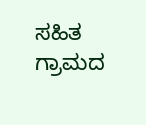ಸಹಿತ ಗ್ರಾಮದ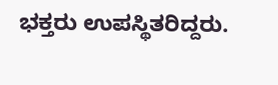ಭಕ್ತರು ಉಪಸ್ಥಿತರಿದ್ದರು.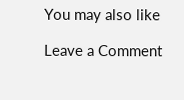You may also like

Leave a Comment